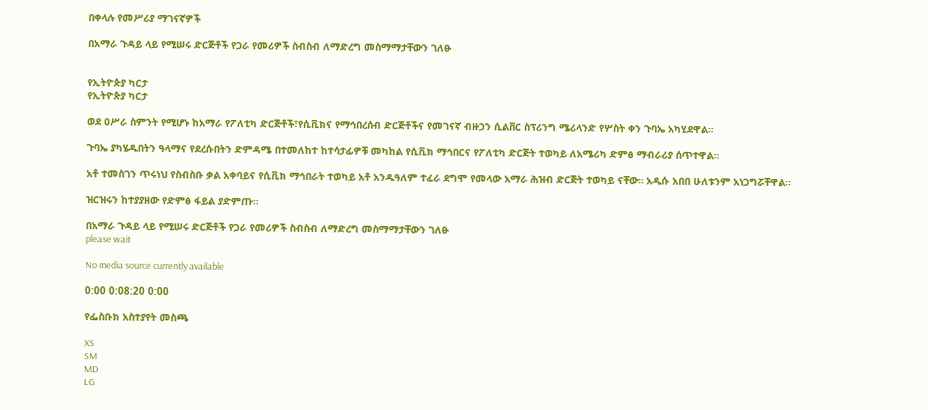በቀላሉ የመሥሪያ ማገናኛዎች

በአማራ ጉዳይ ላይ የሚሠሩ ድርጅቶች የጋራ የመሪዎች ስብስብ ለማድረግ መስማማታቸውን ገለፁ


የኢትዮጵያ ካርታ
የኢትዮጵያ ካርታ

ወደ ዐሥራ ስምንት የሚሆኑ ከአማራ የፖለቲካ ድርጅቶች፣የሲቪክና የማኅበረሰብ ድርጅቶችና የመገናኛ ብዙኃን ሲልቨር ስፕሪንግ ሜሪላንድ የሦስት ቀን ጉባኤ አካሂደዋል።

ጉባኤ ያካሄዱበትን ዓላማና የደረሱበትን ድምዳሜ በተመለከተ ከተሳታፊዎቹ መካከል የሲቪክ ማኅበርና የፖለቲካ ድርጅት ተወካይ ለአሜሪካ ድምፅ ማብራሪያ ሰጥተዋል።

አቶ ተመስገን ጥሩነህ የስብስቡ ቃል አቀባይና የሲቪክ ማኅበራት ተወካይ አቶ አንዱዓለም ተፈራ ደግሞ የመላው አማራ ሕዝብ ድርጅት ተወካይ ናቸው። አዲሱ አበበ ሁለቱንም አነጋግሯቸዋል።

ዝርዝሩን ከተያያዘው የድምፅ ፋይል ያድምጡ።

በአማራ ጉዳይ ላይ የሚሠሩ ድርጅቶች የጋራ የመሪዎች ስብስብ ለማድረግ መስማማታቸውን ገለፁ
please wait

No media source currently available

0:00 0:08:20 0:00

የፌስቡክ አስተያየት መስጫ

XS
SM
MD
LG